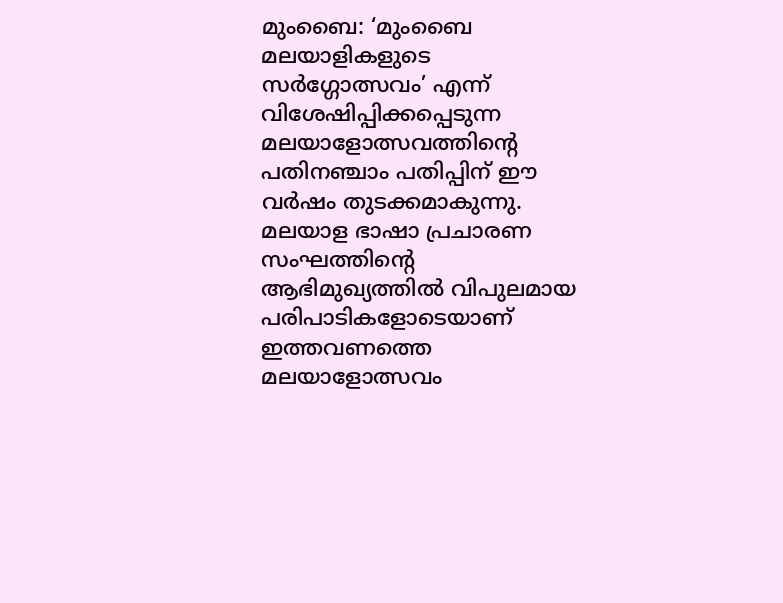മുംബൈ: ‘മുംബൈ മലയാളികളുടെ സർഗ്ഗോത്സവം’ എന്ന് വിശേഷിപ്പിക്കപ്പെടുന്ന മലയാളോത്സവത്തിന്റെ പതിനഞ്ചാം പതിപ്പിന് ഈ വർഷം തുടക്കമാകുന്നു. മലയാള ഭാഷാ പ്രചാരണ സംഘത്തിന്റെ ആഭിമുഖ്യത്തിൽ വിപുലമായ പരിപാടികളോടെയാണ് ഇത്തവണത്തെ മലയാളോത്സവം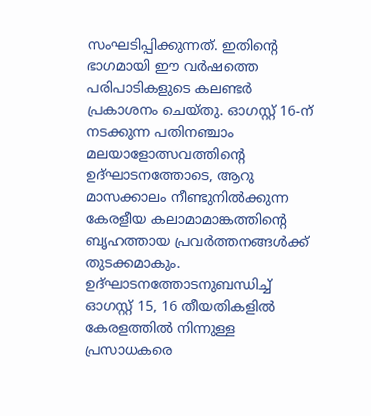സംഘടിപ്പിക്കുന്നത്. ഇതിന്റെ ഭാഗമായി ഈ വർഷത്തെ പരിപാടികളുടെ കലണ്ടർ പ്രകാശനം ചെയ്തു. ഓഗസ്റ്റ് 16-ന് നടക്കുന്ന പതിനഞ്ചാം മലയാളോത്സവത്തിന്റെ ഉദ്ഘാടനത്തോടെ, ആറു മാസക്കാലം നീണ്ടുനിൽക്കുന്ന കേരളീയ കലാമാമാങ്കത്തിന്റെ ബൃഹത്തായ പ്രവർത്തനങ്ങൾക്ക് തുടക്കമാകും. ഉദ്ഘാടനത്തോടനുബന്ധിച്ച് ഓഗസ്റ്റ് 15, 16 തീയതികളിൽ കേരളത്തിൽ നിന്നുള്ള പ്രസാധകരെ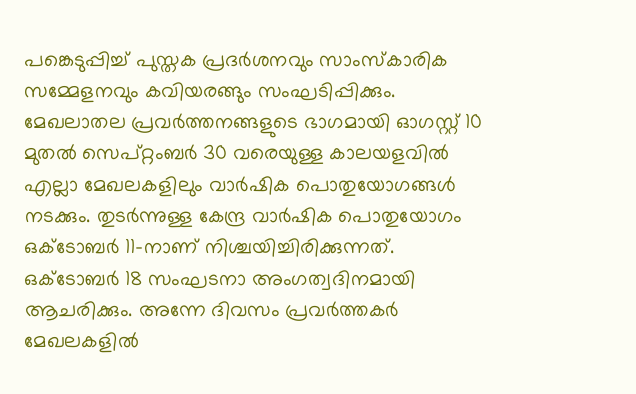പങ്കെടുപ്പിച്ച് പുസ്തക പ്രദർശനവും സാംസ്കാരിക സമ്മേളനവും കവിയരങ്ങും സംഘടിപ്പിക്കും.
മേഖലാതല പ്രവർത്തനങ്ങളുടെ ഭാഗമായി ഓഗസ്റ്റ് 10 മുതൽ സെപ്റ്റംബർ 30 വരെയുള്ള കാലയളവിൽ എല്ലാ മേഖലകളിലും വാർഷിക പൊതുയോഗങ്ങൾ നടക്കും. തുടർന്നുള്ള കേന്ദ്ര വാർഷിക പൊതുയോഗം ഒക്ടോബർ 11-നാണ് നിശ്ചയിച്ചിരിക്കുന്നത്. ഒക്ടോബർ 18 സംഘടനാ അംഗത്വദിനമായി ആചരിക്കും. അന്നേ ദിവസം പ്രവർത്തകർ മേഖലകളിൽ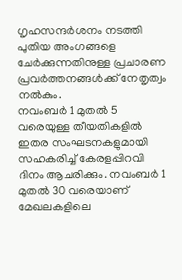ഗൃഹസന്ദർശനം നടത്തി പുതിയ അംഗങ്ങളെ ചേർക്കുന്നതിനുള്ള പ്രചാരണ പ്രവർത്തനങ്ങൾക്ക് നേതൃത്വം നൽകും.
നവംബർ 1 മുതൽ 5 വരെയുള്ള തീയതികളിൽ ഇതര സംഘടനകളുമായി സഹകരിച്ച് കേരളപ്പിറവി ദിനം ആചരിക്കും. നവംബർ 1 മുതൽ 30 വരെയാണ് മേഖലകളിലെ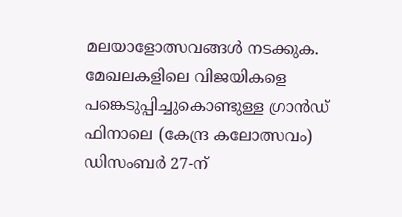മലയാളോത്സവങ്ങൾ നടക്കുക. മേഖലകളിലെ വിജയികളെ പങ്കെടുപ്പിച്ചുകൊണ്ടുള്ള ഗ്രാൻഡ് ഫിനാലെ (കേന്ദ്ര കലോത്സവം) ഡിസംബർ 27-ന്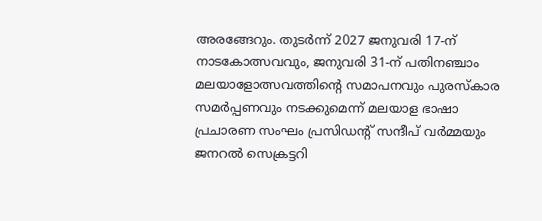അരങ്ങേറും. തുടർന്ന് 2027 ജനുവരി 17-ന് നാടകോത്സവവും, ജനുവരി 31-ന് പതിനഞ്ചാം മലയാളോത്സവത്തിന്റെ സമാപനവും പുരസ്കാര സമർപ്പണവും നടക്കുമെന്ന് മലയാള ഭാഷാ പ്രചാരണ സംഘം പ്രസിഡന്റ് സന്ദീപ് വർമ്മയും ജനറൽ സെക്രട്ടറി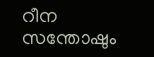റീന സന്തോഷും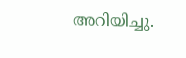അറിയിച്ചു.